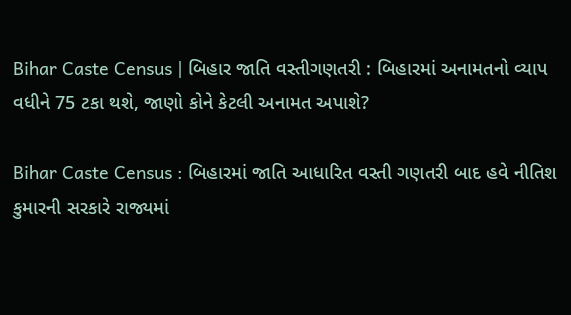Bihar Caste Census | બિહાર જાતિ વસ્તીગણતરી : બિહારમાં અનામતનો વ્યાપ વધીને 75 ટકા થશે, જાણો કોને કેટલી અનામત અપાશે?

Bihar Caste Census : બિહારમાં જાતિ આધારિત વસ્તી ગણતરી બાદ હવે નીતિશ કુમારની સરકારે રાજ્યમાં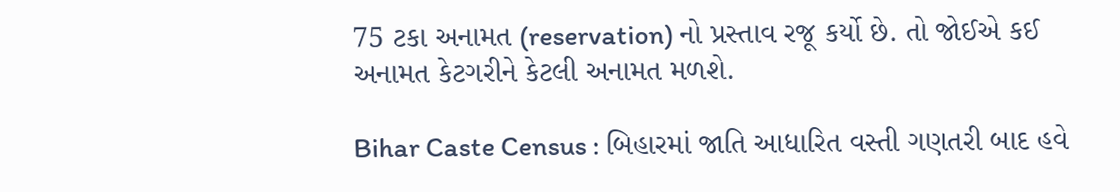75 ટકા અનામત (reservation) નો પ્રસ્તાવ રજૂ કર્યો છે. તો જોઈએ કઈ અનામત કેટગરીને કેટલી અનામત મળશે.

Bihar Caste Census : બિહારમાં જાતિ આધારિત વસ્તી ગણતરી બાદ હવે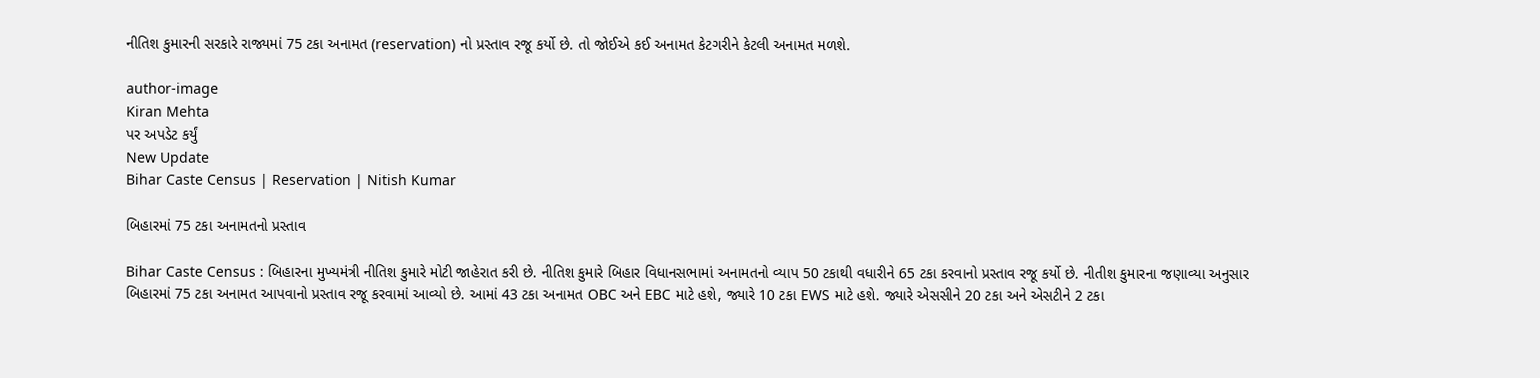નીતિશ કુમારની સરકારે રાજ્યમાં 75 ટકા અનામત (reservation) નો પ્રસ્તાવ રજૂ કર્યો છે. તો જોઈએ કઈ અનામત કેટગરીને કેટલી અનામત મળશે.

author-image
Kiran Mehta
પર અપડેટ કર્યું
New Update
Bihar Caste Census | Reservation | Nitish Kumar

બિહારમાં 75 ટકા અનામતનો પ્રસ્તાવ

Bihar Caste Census : બિહારના મુખ્યમંત્રી નીતિશ કુમારે મોટી જાહેરાત કરી છે. નીતિશ કુમારે બિહાર વિધાનસભામાં અનામતનો વ્યાપ 50 ટકાથી વધારીને 65 ટકા કરવાનો પ્રસ્તાવ રજૂ કર્યો છે. નીતીશ કુમારના જણાવ્યા અનુસાર બિહારમાં 75 ટકા અનામત આપવાનો પ્રસ્તાવ રજૂ કરવામાં આવ્યો છે. આમાં 43 ટકા અનામત OBC અને EBC માટે હશે, જ્યારે 10 ટકા EWS માટે હશે. જ્યારે એસસીને 20 ટકા અને એસટીને 2 ટકા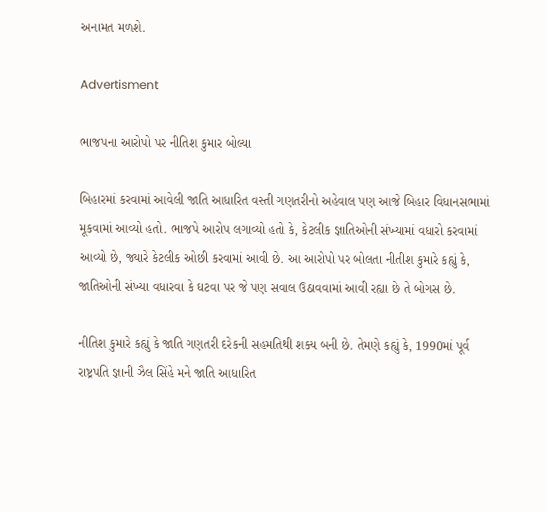અનામત મળશે.

Advertisment

ભાજપના આરોપો પર નીતિશ કુમાર બોલ્યા

બિહારમાં કરવામાં આવેલી જાતિ આધારિત વસ્તી ગણતરીનો અહેવાલ પણ આજે બિહાર વિધાનસભામાં મૂકવામાં આવ્યો હતો. ભાજપે આરોપ લગાવ્યો હતો કે, કેટલીક જ્ઞાતિઓની સંખ્યામાં વધારો કરવામાં આવ્યો છે, જ્યારે કેટલીક ઓછી કરવામાં આવી છે. આ આરોપો પર બોલતા નીતીશ કુમારે કહ્યું કે, જાતિઓની સંખ્યા વધારવા કે ઘટવા પર જે પણ સવાલ ઉઠાવવામાં આવી રહ્યા છે તે બોગસ છે.

નીતિશ કુમારે કહ્યું કે જાતિ ગણતરી દરેકની સહમતિથી શક્ય બની છે. તેમણે કહ્યું કે, 1990માં પૂર્વ રાષ્ટ્રપતિ જ્ઞાની ઝૈલ સિંહે મને જાતિ આધારિત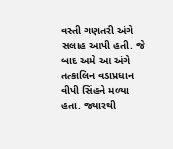વસ્તી ગણતરી અંગે સલાહ આપી હતી. જે બાદ અમે આ અંગે તત્કાલિન વડાપ્રધાન વીપી સિંહને મળ્યા હતા. જ્યારથી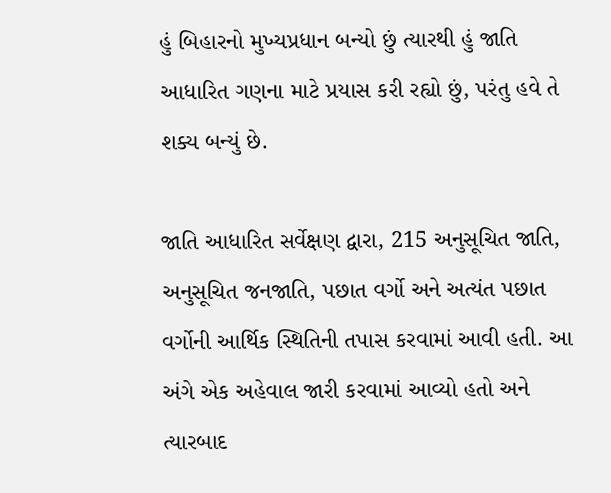હું બિહારનો મુખ્યપ્રધાન બન્યો છું ત્યારથી હું જાતિ આધારિત ગણના માટે પ્રયાસ કરી રહ્યો છું, પરંતુ હવે તે શક્ય બન્યું છે.

જાતિ આધારિત સર્વેક્ષણ દ્વારા, 215 અનુસૂચિત જાતિ, અનુસૂચિત જનજાતિ, પછાત વર્ગો અને અત્યંત પછાત વર્ગોની આર્થિક સ્થિતિની તપાસ કરવામાં આવી હતી. આ અંગે એક અહેવાલ જારી કરવામાં આવ્યો હતો અને ત્યારબાદ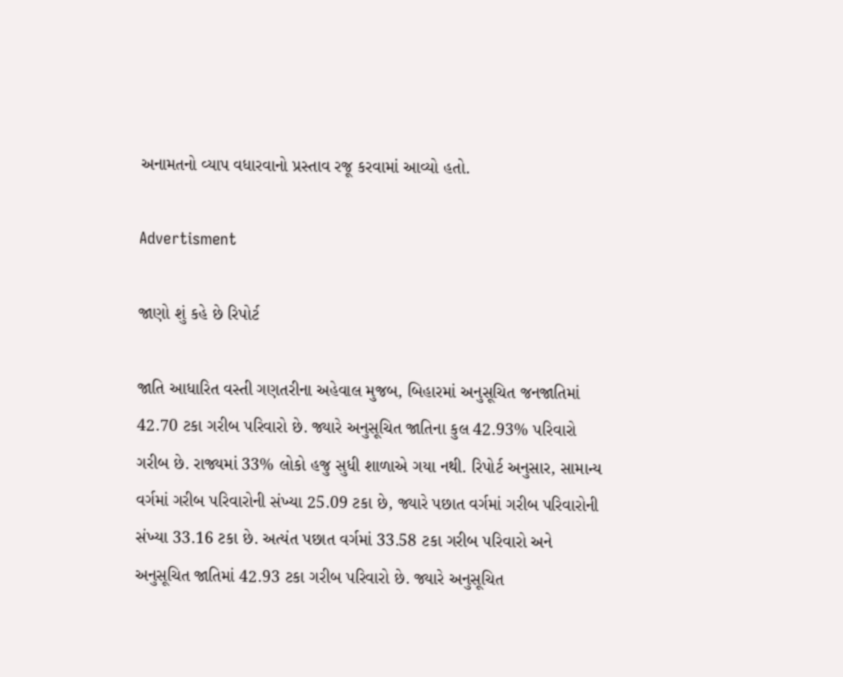અનામતનો વ્યાપ વધારવાનો પ્રસ્તાવ રજૂ કરવામાં આવ્યો હતો.

Advertisment

જાણો શું કહે છે રિપોર્ટ

જાતિ આધારિત વસ્તી ગણતરીના અહેવાલ મુજબ, બિહારમાં અનુસૂચિત જનજાતિમાં 42.70 ટકા ગરીબ પરિવારો છે. જ્યારે અનુસૂચિત જાતિના કુલ 42.93% પરિવારો ગરીબ છે. રાજ્યમાં 33% લોકો હજુ સુધી શાળાએ ગયા નથી. રિપોર્ટ અનુસાર, સામાન્ય વર્ગમાં ગરીબ પરિવારોની સંખ્યા 25.09 ટકા છે, જ્યારે પછાત વર્ગમાં ગરીબ પરિવારોની સંખ્યા 33.16 ટકા છે. અત્યંત પછાત વર્ગમાં 33.58 ટકા ગરીબ પરિવારો અને અનુસૂચિત જાતિમાં 42.93 ટકા ગરીબ પરિવારો છે. જ્યારે અનુસૂચિત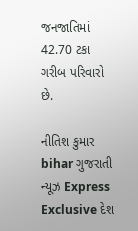જનજાતિમાં 42.70 ટકા ગરીબ પરિવારો છે.

નીતિશ કુમાર bihar ગુજરાતી ન્યૂઝ Express Exclusive દેશ